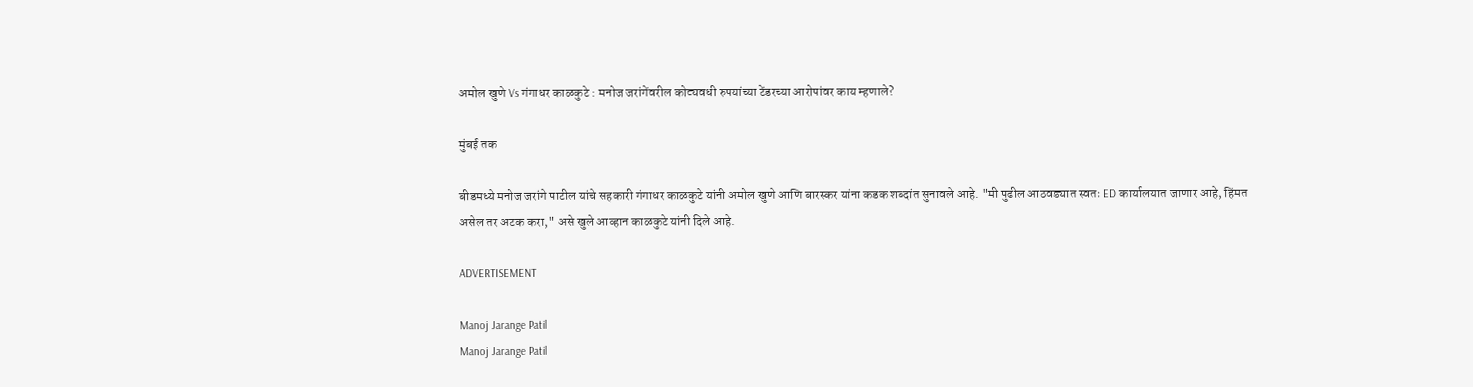अमोल खुणे Vs गंगाधर काळकुटे : मनोज जरांगेंवरील कोट्यवधी रुपयांच्या टेंडरच्या आरोपांवर काय म्हणाले?

मुंबई तक

बीडमध्ये मनोज जरांगे पाटील यांचे सहकारी गंगाधर काळकुटे यांनी अमोल खुणे आणि बारस्कर यांना कडक शब्दांत सुनावले आहे. "मी पुढील आठवड्यात स्वतः ED कार्यालयात जाणार आहे, हिंमत असेल तर अटक करा," असे खुले आव्हान काळकुटे यांनी दिले आहे.

ADVERTISEMENT

Manoj Jarange Patil
Manoj Jarange Patil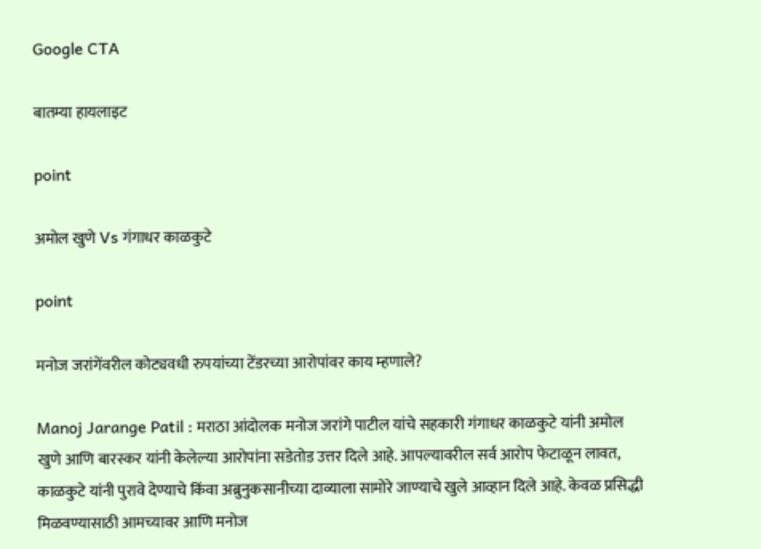Google CTA

बातम्या हायलाइट

point

अमोल खुणे Vs गंगाधर काळकुटे

point

मनोज जरांगेंवरील कोट्यवधी रुपयांच्या टेंडरच्या आरोपांवर काय म्हणाले?

Manoj Jarange Patil : मराठा आंदोलक मनोज जरांगे पाटील यांचे सहकारी गंगाधर काळकुटे यांनी अमोल खुणे आणि बारस्कर यांनी केलेल्या आरोपांना सडेतोड उत्तर दिले आहे. आपल्यावरील सर्व आरोप फेटाळून लावत, काळकुटे यांनी पुरावे देण्याचे किंवा अब्रुनुकसानीच्या दाव्याला सामोरे जाण्याचे खुले आव्हान दिले आहे. केवळ प्रसिद्धी मिळवण्यासाठी आमच्यावर आणि मनोज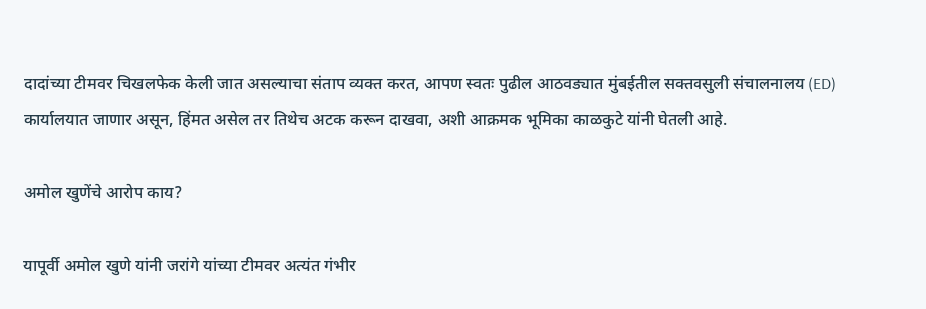दादांच्या टीमवर चिखलफेक केली जात असल्याचा संताप व्यक्त करत, आपण स्वतः पुढील आठवड्यात मुंबईतील सक्तवसुली संचालनालय (ED) कार्यालयात जाणार असून, हिंमत असेल तर तिथेच अटक करून दाखवा, अशी आक्रमक भूमिका काळकुटे यांनी घेतली आहे.

अमोल खुणेंचे आरोप काय?

यापूर्वी अमोल खुणे यांनी जरांगे यांच्या टीमवर अत्यंत गंभीर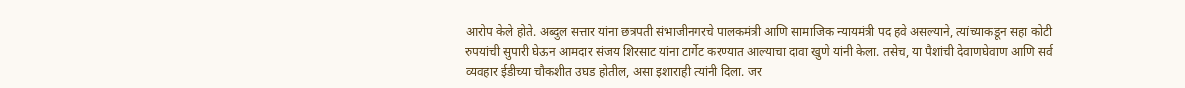आरोप केले होते. अब्दुल सत्तार यांना छत्रपती संभाजीनगरचे पालकमंत्री आणि सामाजिक न्यायमंत्री पद हवे असल्याने, त्यांच्याकडून सहा कोटी रुपयांची सुपारी घेऊन आमदार संजय शिरसाट यांना टार्गेट करण्यात आल्याचा दावा खुणे यांनी केला. तसेच, या पैशांची देवाणघेवाण आणि सर्व व्यवहार ईडीच्या चौकशीत उघड होतील, असा इशाराही त्यांनी दिला. जर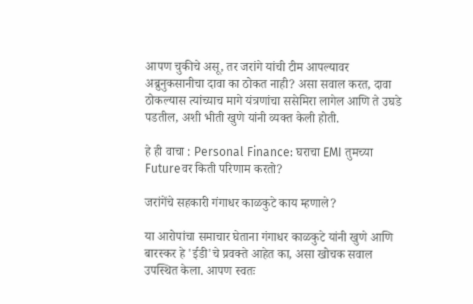आपण चुकीचे असू, तर जरांगे यांची टीम आपल्यावर अब्रुनुकसानीचा दावा का ठोकत नाही? असा सवाल करत, दावा ठोकल्यास त्यांच्याच मागे यंत्रणांचा ससेमिरा लागेल आणि ते उघडे पडतील, अशी भीती खुणे यांनी व्यक्त केली होती.

हे ही वाचा : Personal Finance: घराचा EMI तुमच्या Futureवर किती परिणाम करतो?

जरांगेंचे सहकारी गंगाधर काळकुटे काय म्हणाले?

या आरोपांचा समाचार घेताना गंगाधर काळकुटे यांनी खुणे आणि बारस्कर हे 'ईडी'चे प्रवक्ते आहेत का, असा खोचक सवाल उपस्थित केला. आपण स्वतः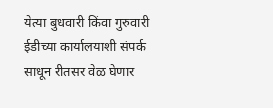येत्या बुधवारी किंवा गुरुवारी ईडीच्या कार्यालयाशी संपर्क साधून रीतसर वेळ घेणार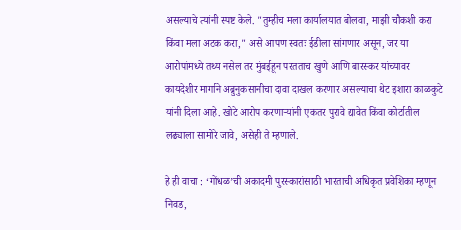असल्याचे त्यांनी स्पष्ट केले. "तुम्हीच मला कार्यालयात बोलवा, माझी चौकशी करा किंवा मला अटक करा," असे आपण स्वतः ईडीला सांगणार असून, जर या आरोपांमध्ये तथ्य नसेल तर मुंबईहून परतताच खुणे आणि बारस्कर यांच्यावर कायदेशीर मार्गाने अब्रुनुकसानीचा दावा दाखल करणार असल्याचा थेट इशारा काळकुटे यांनी दिला आहे. खोटे आरोप करणाऱ्यांनी एकतर पुरावे द्यावेत किंवा कोर्टातील लढ्याला सामोरे जावे, असेही ते म्हणाले.

हे ही वाचा : ‘गोंधळ’ची अकादमी पुरस्कारांसाठी भारताची अधिकृत प्रवेशिका म्हणून निवड,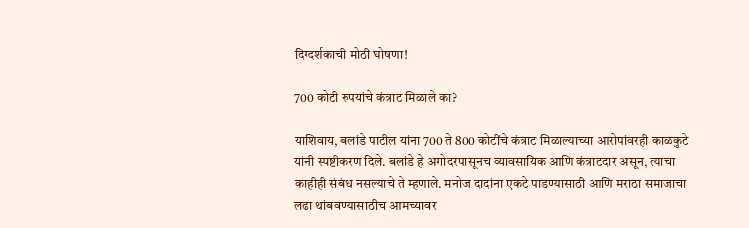दिग्दर्शकाची मोठी घोषणा!

700 कोटी रुपयांचे कंत्राट मिळाले का?

याशिवाय, बलांडे पाटील यांना 700 ते 800 कोटींचे कंत्राट मिळाल्याच्या आरोपांवरही काळकुटे यांनी स्पष्टीकरण दिले. बलांडे हे अगोदरपासूनच व्यावसायिक आणि कंत्राटदार असून, त्याचा काहीही संबंध नसल्याचे ते म्हणाले. मनोज दादांना एकटे पाडण्यासाठी आणि मराठा समाजाचा लढा थांबवण्यासाठीच आमच्यावर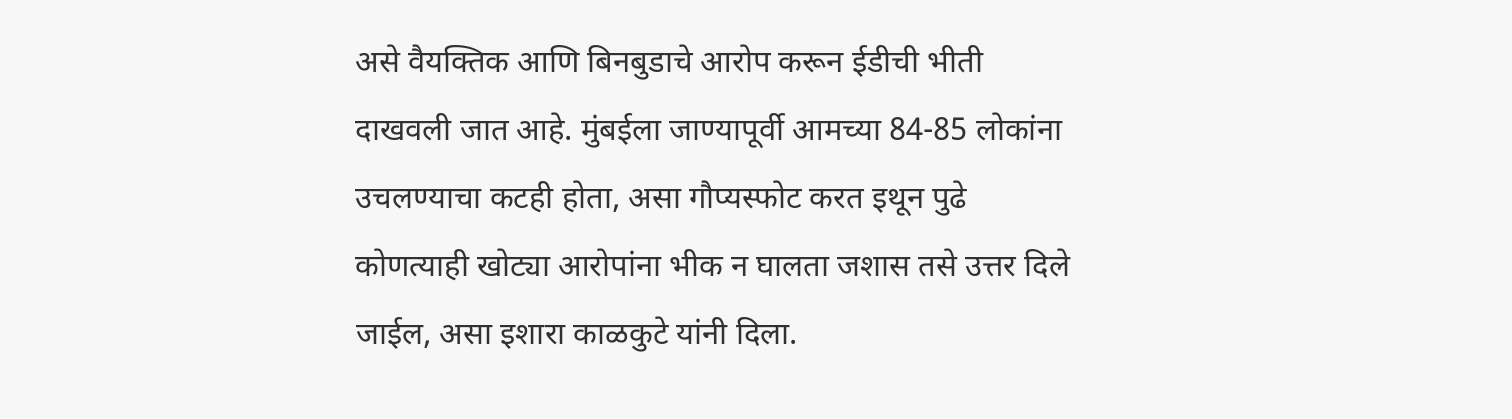असे वैयक्तिक आणि बिनबुडाचे आरोप करून ईडीची भीती दाखवली जात आहे. मुंबईला जाण्यापूर्वी आमच्या 84-85 लोकांना उचलण्याचा कटही होता, असा गौप्यस्फोट करत इथून पुढे कोणत्याही खोट्या आरोपांना भीक न घालता जशास तसे उत्तर दिले जाईल, असा इशारा काळकुटे यांनी दिला.